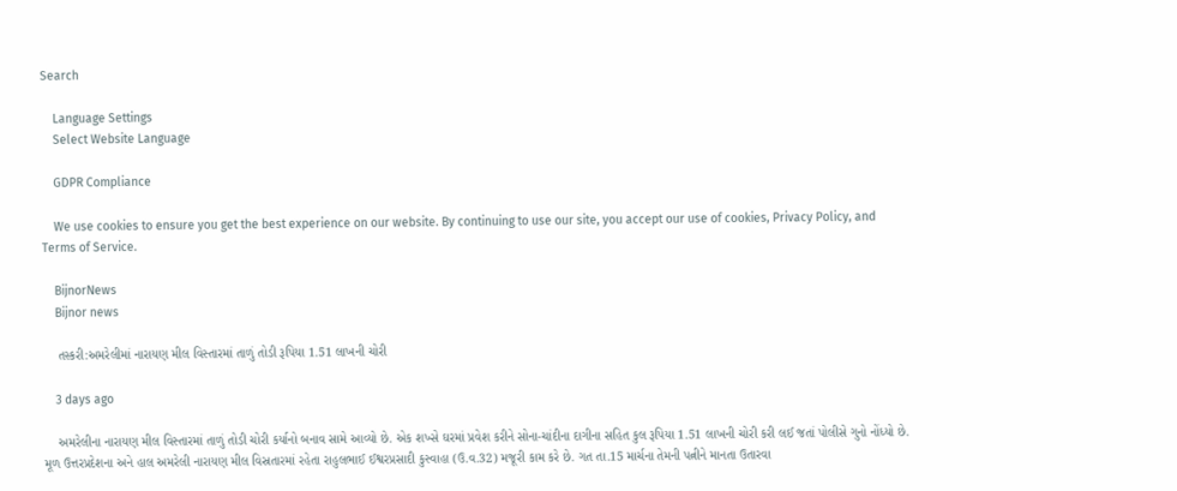Search

    Language Settings
    Select Website Language

    GDPR Compliance

    We use cookies to ensure you get the best experience on our website. By continuing to use our site, you accept our use of cookies, Privacy Policy, and Terms of Service.

    BijnorNews
    Bijnor news

    તસ્કરી:અમરેલીમાં નારાયણ મીલ વિસ્તારમાં તાળું તોડી રૂપિયા 1.51 લાખની ચોરી

    3 days ago

    અમરેલીના નારાયણ મીલ વિસ્તારમાં તાળું તોડી ચોરી કર્યાનો બનાવ સામે આવ્યો છે. એક શખ્સે ઘરમાં પ્રવેશ કરીને સોના-ચાંદીના દાગીના સહિત કુલ રૂપિયા 1.51 લાખની ચોરી કરી લઈ જતાં પોલીસે ગુનો નોંધ્યો છે. મૂળ ઉત્તરપ્રદેશના અને હાલ અમરેલી નારાયણ મીલ વિસ્રતારમાં રહેતા રાહુલભાઈ ઈશ્વરપ્રસાદી કુસ્વાહા (ઉ.વ.32) મજૂરી કામ કરે છે. ગત તા.15 માર્ચના તેમની પત્નીને માનતા ઉતારવા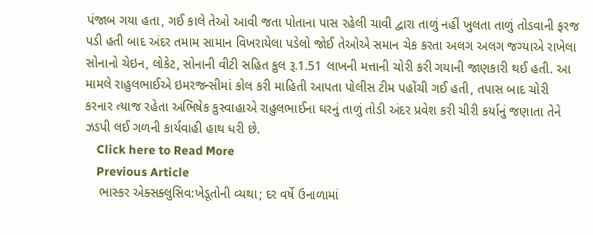પંજાબ ગયા હતા, ગઈ કાલે તેઓ આવી જતા પોતાના પાસ રહેલી ચાવી દ્વારા તાળું નહીં ખુલતા તાળું તોડવાની ફરજ પડી હતી બાદ અંદર તમામ સામાન વિખરાયેલા પડેલો જોઈ તેઓએ સમાન ચેક કરતા અલગ અલગ જગ્યાએ રાખેલા સોનાનો ચેઇન, લોકેટ, સોનાની વીટી સહિત કુલ રૂ.1.51 લાખની મત્તાની ચોરી કરી ગયાની જાણકારી થઈ હતી. આ મામલે રાહુલભાઈએ ઇમરજન્સીમાં કોલ કરી માહિતી આપતા પોલીસ ટીમ પહોંચી ગઈ હતી, તપાસ બાદ ચોરી કરનાર ત્યાજ રહેતા અભિષેક કુસ્વાહાએ રાહુલભાઈના ઘરનું તાળું તોડી અંદર પ્રવેશ કરી ચીરી કર્યાનું જણાતા તેને ઝડપી લઈ ગળની કાર્યવાહી હાથ ધરી છે.
    Click here to Read More
    Previous Article
    ભાસ્કર એક્સક્લુસિવ:ખેડૂતોની વ્યથા; દર વર્ષે ઉનાળામાં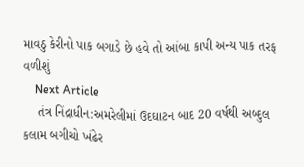માવઠુ કેરીનો પાક બગાડે છે હવે તો આંબા કાપી અન્ય પાક તરફ વળીશું
    Next Article
    તંત્ર નિંદ્રાધીન:અમરેલીમાં ઉદઘાટન બાદ 20 વર્ષથી અબ્દુલ કલામ બગીચો ખંઢેર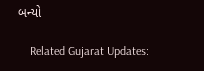બન્યો

    Related Gujarat Updates: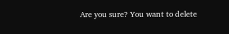Are you sure? You want to delete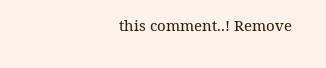this comment..! Remove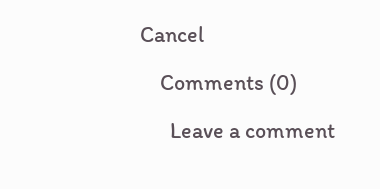Cancel

    Comments (0)

      Leave a comment